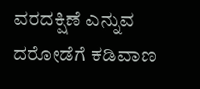ವರದಕ್ಷಿಣೆ ಎನ್ನುವ ದರೋಡೆಗೆ ಕಡಿವಾಣ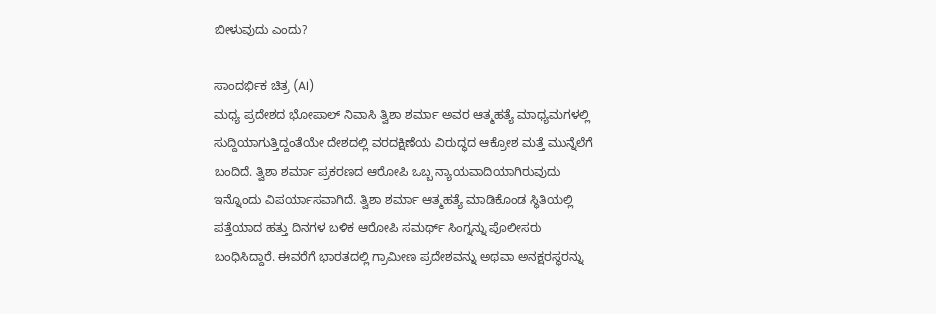ಬೀಳುವುದು ಎಂದು?

ಸಾಂದರ್ಭಿಕ ಚಿತ್ರ (AI)
ಮಧ್ಯ ಪ್ರದೇಶದ ಭೋಪಾಲ್ ನಿವಾಸಿ ತ್ವಿಶಾ ಶರ್ಮಾ ಅವರ ಆತ್ಮಹತ್ಯೆ ಮಾಧ್ಯಮಗಳಲ್ಲಿ ಸುದ್ದಿಯಾಗುತ್ತಿದ್ದಂತೆಯೇ ದೇಶದಲ್ಲಿ ವರದಕ್ಷಿಣೆಯ ವಿರುದ್ಧದ ಆಕ್ರೋಶ ಮತ್ತೆ ಮುನ್ನೆಲೆಗೆ ಬಂದಿದೆ. ತ್ವಿಶಾ ಶರ್ಮಾ ಪ್ರಕರಣದ ಆರೋಪಿ ಒಬ್ಬ ನ್ಯಾಯವಾದಿಯಾಗಿರುವುದು ಇನ್ನೊಂದು ವಿಪರ್ಯಾಸವಾಗಿದೆ. ತ್ವಿಶಾ ಶರ್ಮಾ ಆತ್ಮಹತ್ಯೆ ಮಾಡಿಕೊಂಡ ಸ್ಥಿತಿಯಲ್ಲಿ ಪತ್ತೆಯಾದ ಹತ್ತು ದಿನಗಳ ಬಳಿಕ ಆರೋಪಿ ಸಮರ್ಥ್ ಸಿಂಗ್ನನ್ನು ಪೊಲೀಸರು ಬಂಧಿಸಿದ್ದಾರೆ. ಈವರೆಗೆ ಭಾರತದಲ್ಲಿ ಗ್ರಾಮೀಣ ಪ್ರದೇಶವನ್ನು ಅಥವಾ ಅನಕ್ಷರಸ್ಥರನ್ನು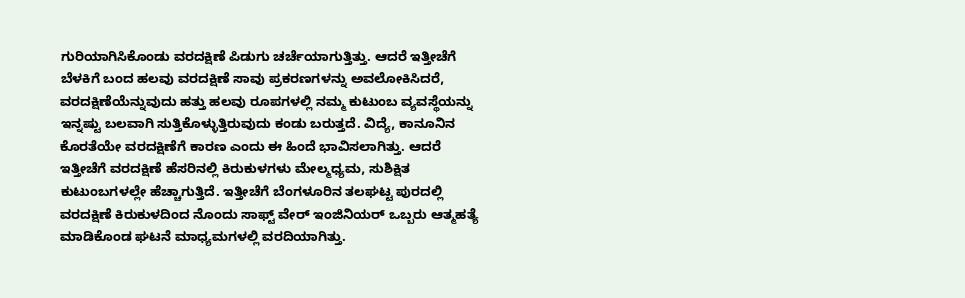ಗುರಿಯಾಗಿಸಿಕೊಂಡು ವರದಕ್ಷಿಣೆ ಪಿಡುಗು ಚರ್ಚೆಯಾಗುತ್ತಿತ್ತು. ಆದರೆ ಇತ್ತೀಚೆಗೆ ಬೆಳಕಿಗೆ ಬಂದ ಹಲವು ವರದಕ್ಷಿಣೆ ಸಾವು ಪ್ರಕರಣಗಳನ್ನು ಅವಲೋಕಿಸಿದರೆ, ವರದಕ್ಷಿಣೆಯೆನ್ನುವುದು ಹತ್ತು ಹಲವು ರೂಪಗಳಲ್ಲಿ ನಮ್ಮ ಕುಟುಂಬ ವ್ಯವಸ್ಥೆಯನ್ನು ಇನ್ನಷ್ಟು ಬಲವಾಗಿ ಸುತ್ತಿಕೊಳ್ಳುತ್ತಿರುವುದು ಕಂಡು ಬರುತ್ತದೆ. ವಿದ್ಯೆ, ಕಾನೂನಿನ ಕೊರತೆಯೇ ವರದಕ್ಷಿಣೆಗೆ ಕಾರಣ ಎಂದು ಈ ಹಿಂದೆ ಭಾವಿಸಲಾಗಿತ್ತು. ಆದರೆ ಇತ್ತೀಚೆಗೆ ವರದಕ್ಷಿಣೆ ಹೆಸರಿನಲ್ಲಿ ಕಿರುಕುಳಗಳು ಮೇಲ್ಮಧ್ಯಮ, ಸುಶಿಕ್ಷಿತ ಕುಟುಂಬಗಳಲ್ಲೇ ಹೆಚ್ಚಾಗುತ್ತಿದೆ. ಇತ್ತೀಚೆಗೆ ಬೆಂಗಳೂರಿನ ತಲಘಟ್ಟ ಪುರದಲ್ಲಿ ವರದಕ್ಷಿಣೆ ಕಿರುಕುಳದಿಂದ ನೊಂದು ಸಾಫ್ಟ್ ವೇರ್ ಇಂಜಿನಿಯರ್ ಒಬ್ಬರು ಆತ್ಮಹತ್ಯೆ ಮಾಡಿಕೊಂಡ ಘಟನೆ ಮಾಧ್ಯಮಗಳಲ್ಲಿ ವರದಿಯಾಗಿತ್ತು.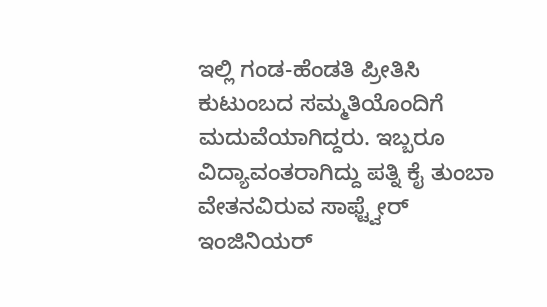ಇಲ್ಲಿ ಗಂಡ-ಹೆಂಡತಿ ಪ್ರೀತಿಸಿ ಕುಟುಂಬದ ಸಮ್ಮತಿಯೊಂದಿಗೆ ಮದುವೆಯಾಗಿದ್ದರು. ಇಬ್ಬರೂ ವಿದ್ಯಾವಂತರಾಗಿದ್ದು ಪತ್ನಿ ಕೈ ತುಂಬಾ ವೇತನವಿರುವ ಸಾಫ್ಟ್ವೇರ್ ಇಂಜಿನಿಯರ್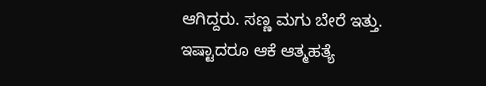ಆಗಿದ್ದರು. ಸಣ್ಣ ಮಗು ಬೇರೆ ಇತ್ತು. ಇಷ್ಟಾದರೂ ಆಕೆ ಆತ್ಮಹತ್ಯೆ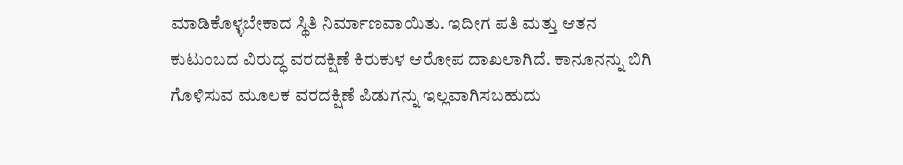ಮಾಡಿಕೊಳ್ಳಬೇಕಾದ ಸ್ಥಿತಿ ನಿರ್ಮಾಣವಾಯಿತು. ಇದೀಗ ಪತಿ ಮತ್ತು ಆತನ ಕುಟುಂಬದ ವಿರುದ್ಧ ವರದಕ್ಷಿಣೆ ಕಿರುಕುಳ ಆರೋಪ ದಾಖಲಾಗಿದೆ. ಕಾನೂನನ್ನು ಬಿಗಿ ಗೊಳಿಸುವ ಮೂಲಕ ವರದಕ್ಷಿಣೆ ಪಿಡುಗನ್ನು ಇಲ್ಲವಾಗಿಸಬಹುದು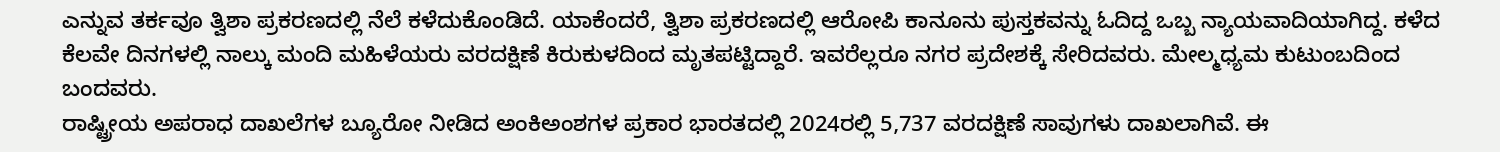ಎನ್ನುವ ತರ್ಕವೂ ತ್ವಿಶಾ ಪ್ರಕರಣದಲ್ಲಿ ನೆಲೆ ಕಳೆದುಕೊಂಡಿದೆ. ಯಾಕೆಂದರೆ, ತ್ವಿಶಾ ಪ್ರಕರಣದಲ್ಲಿ ಆರೋಪಿ ಕಾನೂನು ಪುಸ್ತಕವನ್ನು ಓದಿದ್ದ ಒಬ್ಬ ನ್ಯಾಯವಾದಿಯಾಗಿದ್ದ. ಕಳೆದ ಕೆಲವೇ ದಿನಗಳಲ್ಲಿ ನಾಲ್ಕು ಮಂದಿ ಮಹಿಳೆಯರು ವರದಕ್ಷಿಣೆ ಕಿರುಕುಳದಿಂದ ಮೃತಪಟ್ಟಿದ್ದಾರೆ. ಇವರೆಲ್ಲರೂ ನಗರ ಪ್ರದೇಶಕ್ಕೆ ಸೇರಿದವರು. ಮೇಲ್ಮಧ್ಯಮ ಕುಟುಂಬದಿಂದ ಬಂದವರು.
ರಾಷ್ಟ್ರೀಯ ಅಪರಾಧ ದಾಖಲೆಗಳ ಬ್ಯೂರೋ ನೀಡಿದ ಅಂಕಿಅಂಶಗಳ ಪ್ರಕಾರ ಭಾರತದಲ್ಲಿ 2024ರಲ್ಲಿ 5,737 ವರದಕ್ಷಿಣೆ ಸಾವುಗಳು ದಾಖಲಾಗಿವೆ. ಈ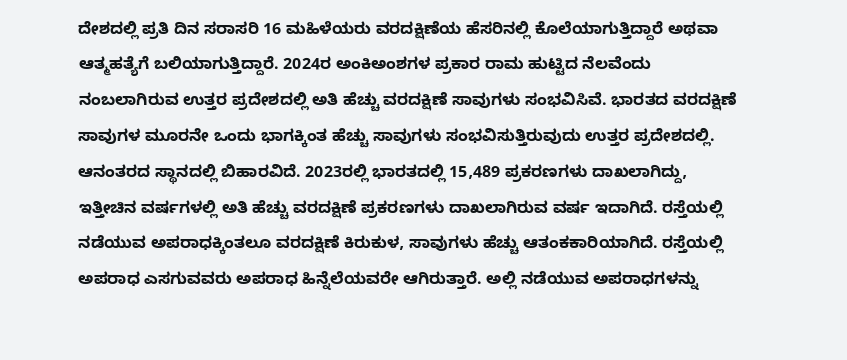ದೇಶದಲ್ಲಿ ಪ್ರತಿ ದಿನ ಸರಾಸರಿ 16 ಮಹಿಳೆಯರು ವರದಕ್ಷಿಣೆಯ ಹೆಸರಿನಲ್ಲಿ ಕೊಲೆಯಾಗುತ್ತಿದ್ದಾರೆ ಅಥವಾ ಆತ್ಮಹತ್ಯೆಗೆ ಬಲಿಯಾಗುತ್ತಿದ್ದಾರೆ. 2024ರ ಅಂಕಿಅಂಶಗಳ ಪ್ರಕಾರ ರಾಮ ಹುಟ್ಟಿದ ನೆಲವೆಂದು ನಂಬಲಾಗಿರುವ ಉತ್ತರ ಪ್ರದೇಶದಲ್ಲಿ ಅತಿ ಹೆಚ್ಚು ವರದಕ್ಷಿಣೆ ಸಾವುಗಳು ಸಂಭವಿಸಿವೆ. ಭಾರತದ ವರದಕ್ಷಿಣೆ ಸಾವುಗಳ ಮೂರನೇ ಒಂದು ಭಾಗಕ್ಕಿಂತ ಹೆಚ್ಚು ಸಾವುಗಳು ಸಂಭವಿಸುತ್ತಿರುವುದು ಉತ್ತರ ಪ್ರದೇಶದಲ್ಲಿ. ಆನಂತರದ ಸ್ಥಾನದಲ್ಲಿ ಬಿಹಾರವಿದೆ. 2023ರಲ್ಲಿ ಭಾರತದಲ್ಲಿ 15,489 ಪ್ರಕರಣಗಳು ದಾಖಲಾಗಿದ್ದು, ಇತ್ತೀಚಿನ ವರ್ಷಗಳಲ್ಲಿ ಅತಿ ಹೆಚ್ಚು ವರದಕ್ಷಿಣೆ ಪ್ರಕರಣಗಳು ದಾಖಲಾಗಿರುವ ವರ್ಷ ಇದಾಗಿದೆ. ರಸ್ತೆಯಲ್ಲಿ ನಡೆಯುವ ಅಪರಾಧಕ್ಕಿಂತಲೂ ವರದಕ್ಷಿಣೆ ಕಿರುಕುಳ, ಸಾವುಗಳು ಹೆಚ್ಚು ಆತಂಕಕಾರಿಯಾಗಿದೆ. ರಸ್ತೆಯಲ್ಲಿ ಅಪರಾಧ ಎಸಗುವವರು ಅಪರಾಧ ಹಿನ್ನೆಲೆಯವರೇ ಆಗಿರುತ್ತಾರೆ. ಅಲ್ಲಿ ನಡೆಯುವ ಅಪರಾಧಗಳನ್ನು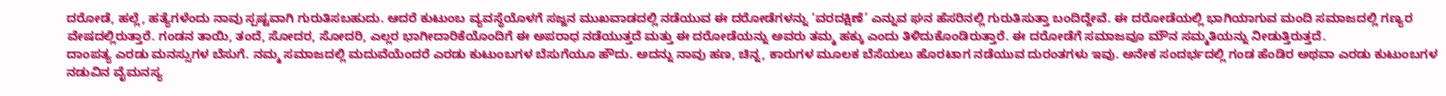ದರೋಡೆ, ಹಲ್ಲೆ, ಹತ್ಯೆಗಳೆಂದು ನಾವು ಸ್ಪಷ್ಟವಾಗಿ ಗುರುತಿಸಬಹುದು. ಆದರೆ ಕುಟುಂಬ ವ್ಯವಸ್ಥೆಯೊಳಗೆ ಸಜ್ಜನ ಮುಖವಾಡದಲ್ಲಿ ನಡೆಯುವ ಈ ದರೋಡೆಗಳನ್ನು ‘ವರದಕ್ಷಿಣೆ’ ಎನ್ನುವ ಘನ ಹೆಸರಿನಲ್ಲಿ ಗುರುತಿಸುತ್ತಾ ಬಂದಿದ್ದೇವೆ. ಈ ದರೋಡೆಯಲ್ಲಿ ಭಾಗಿಯಾಗುವ ಮಂದಿ ಸಮಾಜದಲ್ಲಿ ಗಣ್ಯರ ವೇಷದಲ್ಲಿರುತ್ತಾರೆ. ಗಂಡನ ತಾಯಿ, ತಂದೆ, ಸೋದರ, ಸೋದರಿ, ಎಲ್ಲರ ಭಾಗೀದಾರಿಕೆಯೊಂದಿಗೆ ಈ ಅಪರಾಧ ನಡೆಯುತ್ತದೆ ಮತ್ತು ಈ ದರೋಡೆಯನ್ನು ಅವರು ತಮ್ಮ ಹಕ್ಕು ಎಂದು ತಿಳಿದುಕೊಂಡಿರುತ್ತಾರೆ. ಈ ದರೋಡೆಗೆ ಸಮಾಜವೂ ಮೌನ ಸಮ್ಮತಿಯನ್ನು ನೀಡುತ್ತಿರುತ್ತದೆ.
ದಾಂಪತ್ಯ ಎರಡು ಮನಸ್ಸುಗಳ ಬೆಸುಗೆ. ನಮ್ಮ ಸಮಾಜದಲ್ಲಿ ಮದುವೆಯೆಂದರೆ ಎರಡು ಕುಟುಂಬಗಳ ಬೆಸುಗೆಯೂ ಹೌದು. ಅದನ್ನು ನಾವು ಹಣ, ಚಿನ್ನ, ಕಾರುಗಳ ಮೂಲಕ ಬೆಸೆಯಲು ಹೊರಟಾಗ ನಡೆಯುವ ದುರಂತಗಳು ಇವು. ಅನೇಕ ಸಂದರ್ಭದಲ್ಲಿ ಗಂಡ ಹೆಂಡಿರ ಅಥವಾ ಎರಡು ಕುಟುಂಬಗಳ ನಡುವಿನ ವೈಮನಸ್ಯ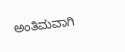ಅಂತಿಮವಾಗಿ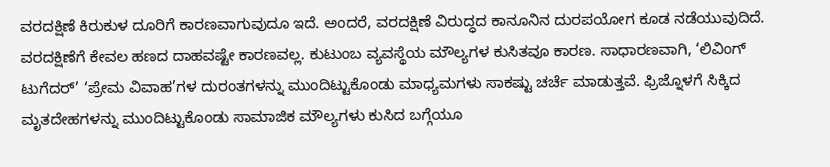ವರದಕ್ಷಿಣೆ ಕಿರುಕುಳ ದೂರಿಗೆ ಕಾರಣವಾಗುವುದೂ ಇದೆ. ಅಂದರೆ, ವರದಕ್ಷಿಣೆ ವಿರುದ್ಧದ ಕಾನೂನಿನ ದುರಪಯೋಗ ಕೂಡ ನಡೆಯುವುದಿದೆ. ವರದಕ್ಷಿಣೆಗೆ ಕೇವಲ ಹಣದ ದಾಹವಷ್ಟೇ ಕಾರಣವಲ್ಲ. ಕುಟುಂಬ ವ್ಯವಸ್ಥೆಯ ಮೌಲ್ಯಗಳ ಕುಸಿತವೂ ಕಾರಣ. ಸಾಧಾರಣವಾಗಿ, ‘ಲಿವಿಂಗ್ ಟುಗೆದರ್’ ‘ಪ್ರೇಮ ವಿವಾಹ’ಗಳ ದುರಂತಗಳನ್ನು ಮುಂದಿಟ್ಟುಕೊಂಡು ಮಾಧ್ಯಮಗಳು ಸಾಕಷ್ಟು ಚರ್ಚೆ ಮಾಡುತ್ತವೆ. ಫ್ರಿಜ್ನೊಳಗೆ ಸಿಕ್ಕಿದ ಮೃತದೇಹಗಳನ್ನು ಮುಂದಿಟ್ಟುಕೊಂಡು ಸಾಮಾಜಿಕ ಮೌಲ್ಯಗಳು ಕುಸಿದ ಬಗ್ಗೆಯೂ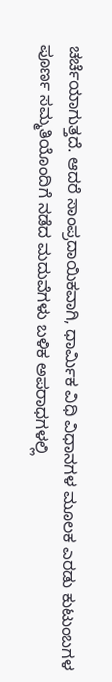ಚರ್ಚೆಯಾಗುತ್ತದೆ. ಆದರೆ ಸಾಂಪ್ರದಾಯಿಕವಾಗಿ, ಧಾರ್ಮಿಕ ವಿಧಿ ವಿಧಾನಗಳ ಮೂಲಕ ಎರಡು ಕುಟುಂಬಗಳ ಪೂರ್ಣ ಸಮ್ಮತಿಯೊಂದಿಗೆ ನಡೆದ ಮದುವೆಗಳು ಬಳಿಕ ಅಪರಾಧಗಳಲ್ಲಿ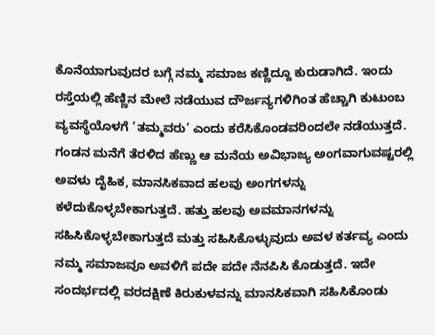ಕೊನೆಯಾಗುವುದರ ಬಗ್ಗೆ ನಮ್ಮ ಸಮಾಜ ಕಣ್ಣಿದ್ದೂ ಕುರುಡಾಗಿದೆ. ಇಂದು ರಸ್ತೆಯಲ್ಲಿ ಹೆಣ್ಣಿನ ಮೇಲೆ ನಡೆಯುವ ದೌರ್ಜನ್ಯಗಳಿಗಿಂತ ಹೆಚ್ಚಾಗಿ ಕುಟುಂಬ ವ್ಯವಸ್ಥೆಯೊಳಗೆ ‘ತಮ್ಮವರು’ ಎಂದು ಕರೆಸಿಕೊಂಡವರಿಂದಲೇ ನಡೆಯುತ್ತದೆ. ಗಂಡನ ಮನೆಗೆ ತೆರಳಿದ ಹೆಣ್ಣು ಆ ಮನೆಯ ಅವಿಭಾಜ್ಯ ಅಂಗವಾಗುವಷ್ಟರಲ್ಲಿ ಅವಳು ದೈಹಿಕ, ಮಾನಸಿಕವಾದ ಹಲವು ಅಂಗಗಳನ್ನು ಕಳೆದುಕೊಳ್ಳಬೇಕಾಗುತ್ತದೆ. ಹತ್ತು ಹಲವು ಅವಮಾನಗಳನ್ನು ಸಹಿಸಿಕೊಳ್ಳಬೇಕಾಗುತ್ತದೆ ಮತ್ತು ಸಹಿಸಿಕೊಳ್ಳುವುದು ಅವಳ ಕರ್ತವ್ಯ ಎಂದು ನಮ್ಮ ಸಮಾಜವೂ ಅವಳಿಗೆ ಪದೇ ಪದೇ ನೆನಪಿಸಿ ಕೊಡುತ್ತದೆ. ಇದೇ ಸಂದರ್ಭದಲ್ಲಿ ವರದಕ್ಷಿಣೆ ಕಿರುಕುಳವನ್ನು ಮಾನಸಿಕವಾಗಿ ಸಹಿಸಿಕೊಂಡು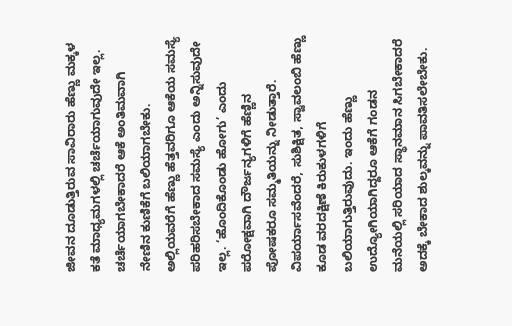ಜೀವನ ದೂಡುತ್ತಿರುವ ಸಾವಿರಾರು ಹೆಣ್ಣು ಮಕ್ಕಳ ಕತೆ ಮಾಧ್ಯಮಗಳಲ್ಲಿ ಚರ್ಚೆಯಾಗುವುದೇ ಇಲ್ಲ. ಚರ್ಚೆಯಾಗಬೇಕಾದರೆ ಆಕೆ ಅಂತಿಮವಾಗಿ ನೇಣಿನ ಕುಣಿಕೆಗೆ ಬಲಿಯಾಗಬೇಕು. ಅಲ್ಲಿಯವರೆಗೆ ಹೆಣ್ಣು ಹೆತ್ತವರಿಗೂ ಆಕೆಯ ಸಮಸ್ಯೆ ಪರಿಹರಿಸಬೇಕಾದ ಸಮಸ್ಯೆ ಎಂದು ಅನ್ನಿಸುವುದೇ ಇಲ್ಲ. ‘ಹೊಂದಿಕೊಂಡು ಹೋಗು’ ಎಂದು ಪರೋಕ್ಷವಾಗಿ ದೌರ್ಜನ್ಯಗಳಿಗೆ ಹೆಣ್ಣಿನ ಪೋಷಕರೂ ಸಮ್ಮತಿಯನ್ನು ನೀಡುತ್ತಾರೆ.
ವಿಪರ್ಯಾಸವೆಂದರೆ, ಸುಶಿಕ್ಷಿತ, ಸ್ವಾವಲಂಬಿ ಹೆಣ್ಣು ಕೂಡ ವರದಕ್ಷಿಣೆ ಕಿರುಕುಳಗಳಿಗೆ ಬಲಿಯಾಗುತ್ತಿರುವುದು. ಇಂದು ಹೆಣ್ಣು ಉದ್ಯೋಗಿಯಾಗಿದ್ದರೂ ಆಕೆಗೆ ಗಂಡನ ಮನೆಯಲ್ಲಿ ಸರಿಯಾದ ಸ್ಥಾನಮಾನ ಸಿಗಬೇಕಾದರೆ ಅದಕ್ಕೆ ಬೇಕಾದ ಶುಲ್ಕವನ್ನು ಪಾವತಿಸಲೇಬೇಕು.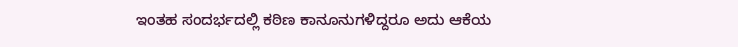ಇಂತಹ ಸಂದರ್ಭದಲ್ಲಿ ಕಠಿಣ ಕಾನೂನುಗಳಿದ್ದರೂ ಅದು ಆಕೆಯ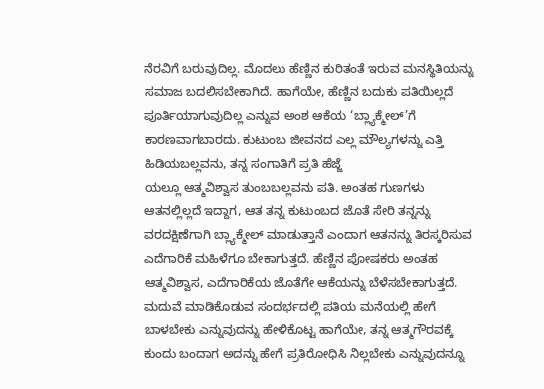ನೆರವಿಗೆ ಬರುವುದಿಲ್ಲ. ಮೊದಲು ಹೆಣ್ಣಿನ ಕುರಿತಂತೆ ಇರುವ ಮನಸ್ಥಿತಿಯನ್ನು ಸಮಾಜ ಬದಲಿಸಬೇಕಾಗಿದೆ. ಹಾಗೆಯೇ, ಹೆಣ್ಣಿನ ಬದುಕು ಪತಿಯಿಲ್ಲದೆ ಪೂರ್ತಿಯಾಗುವುದಿಲ್ಲ ಎನ್ನುವ ಅಂಶ ಆಕೆಯ ‘ಬ್ಲ್ಯಾಕ್ಮೇಲ್’ಗೆ ಕಾರಣವಾಗಬಾರದು. ಕುಟುಂಬ ಜೀವನದ ಎಲ್ಲ ಮೌಲ್ಯಗಳನ್ನು ಎತ್ತಿ ಹಿಡಿಯಬಲ್ಲವನು, ತನ್ನ ಸಂಗಾತಿಗೆ ಪ್ರತಿ ಹೆಜ್ಜೆ
ಯಲ್ಲೂ ಆತ್ಮವಿಶ್ವಾಸ ತುಂಬಬಲ್ಲವನು ಪತಿ. ಅಂತಹ ಗುಣಗಳು ಆತನಲ್ಲಿಲ್ಲದೆ ಇದ್ದಾಗ, ಆತ ತನ್ನ ಕುಟುಂಬದ ಜೊತೆ ಸೇರಿ ತನ್ನನ್ನು ವರದಕ್ಷಿಣೆಗಾಗಿ ಬ್ಲ್ಯಾಕ್ಮೇಲ್ ಮಾಡುತ್ತಾನೆ ಎಂದಾಗ ಆತನನ್ನು ತಿರಸ್ಕರಿಸುವ ಎದೆಗಾರಿಕೆ ಮಹಿಳೆಗೂ ಬೇಕಾಗುತ್ತದೆ. ಹೆಣ್ಣಿನ ಪೋಷಕರು ಅಂತಹ ಆತ್ಮವಿಶ್ವಾಸ, ಎದೆಗಾರಿಕೆಯ ಜೊತೆಗೇ ಆಕೆಯನ್ನು ಬೆಳೆಸಬೇಕಾಗುತ್ತದೆ. ಮದುವೆ ಮಾಡಿಕೊಡುವ ಸಂದರ್ಭದಲ್ಲಿ ಪತಿಯ ಮನೆಯಲ್ಲಿ ಹೇಗೆ ಬಾಳಬೇಕು ಎನ್ನುವುದನ್ನು ಹೇಳಿಕೊಟ್ಟ ಹಾಗೆಯೇ, ತನ್ನ ಆತ್ಮಗೌರವಕ್ಕೆ ಕುಂದು ಬಂದಾಗ ಅದನ್ನು ಹೇಗೆ ಪ್ರತಿರೋಧಿಸಿ ನಿಲ್ಲಬೇಕು ಎನ್ನುವುದನ್ನೂ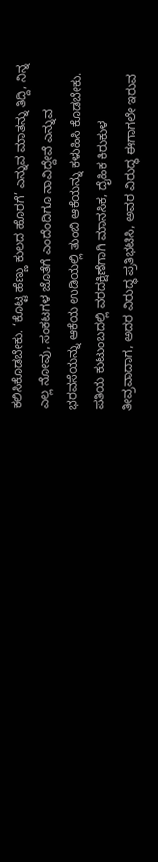ಕಲಿಸಿಕೊಡಬೇಕು. ‘ಕೊಟ್ಟ ಹೆಣ್ಣು ಕುಲದ ಹೊರಗೆ’ ಎನ್ನುವ ಮಾತನ್ನು ತಿದ್ದಿ, ನಿನ್ನ ಎಲ್ಲ ನೋವು, ಸಂಕಟಗಳ ಜೊತೆಗೆ ಎಂದೆಂದಿಗೂ ನಾವಿದ್ದೇವೆ ಎನ್ನುವ ಭರವಸೆಯನ್ನು ಆಕೆಯ ಉಡಿಯಲ್ಲಿ ತುಂಬಿ ಆಕೆಯನ್ನು ಕಳುಹಿಸಿ ಕೊಡಬೇಕು. ಪತಿಯ ಕುಟುಂಬದಲ್ಲಿ ವರದಕ್ಷಿಣೆಗಾಗಿ ಮಾನಸಿಕ, ದೈಹಿಕ ಕಿರುಕುಳ ತೀವ್ರವಾದಾಗ, ಅದರ ವಿರುದ್ಧ ಪ್ರತಿಭಟಿಸಿ, ಅವರ ವಿರುದ್ಧ ಈಗಾಗಲೇ ಇರುವ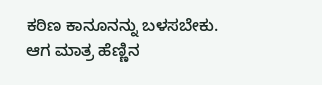ಕಠಿಣ ಕಾನೂನನ್ನು ಬಳಸಬೇಕು. ಆಗ ಮಾತ್ರ ಹೆಣ್ಣಿನ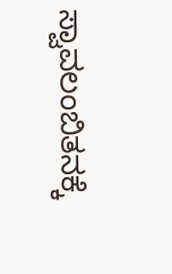ಸ್ವಾವಲಂಬಿತನಕ್ಕೆ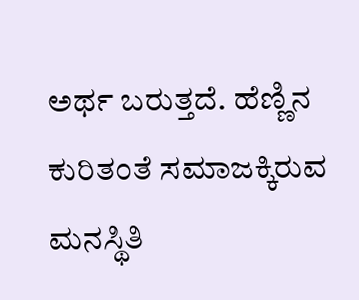ಅರ್ಥ ಬರುತ್ತದೆ. ಹೆಣ್ಣಿನ ಕುರಿತಂತೆ ಸಮಾಜಕ್ಕಿರುವ ಮನಸ್ಥಿತಿ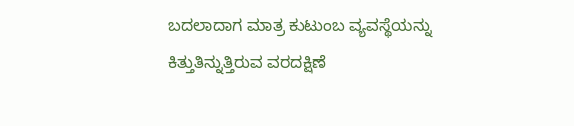ಬದಲಾದಾಗ ಮಾತ್ರ ಕುಟುಂಬ ವ್ಯವಸ್ಥೆಯನ್ನು ಕಿತ್ತುತಿನ್ನುತ್ತಿರುವ ವರದಕ್ಷಿಣೆ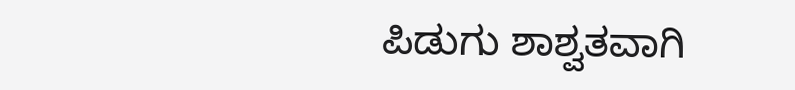ಪಿಡುಗು ಶಾಶ್ವತವಾಗಿ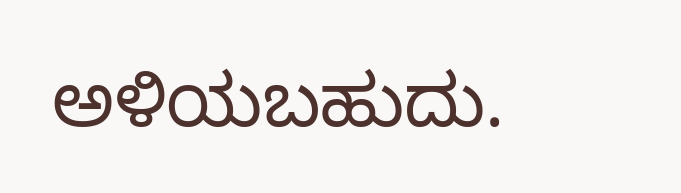ಅಳಿಯಬಹುದು.